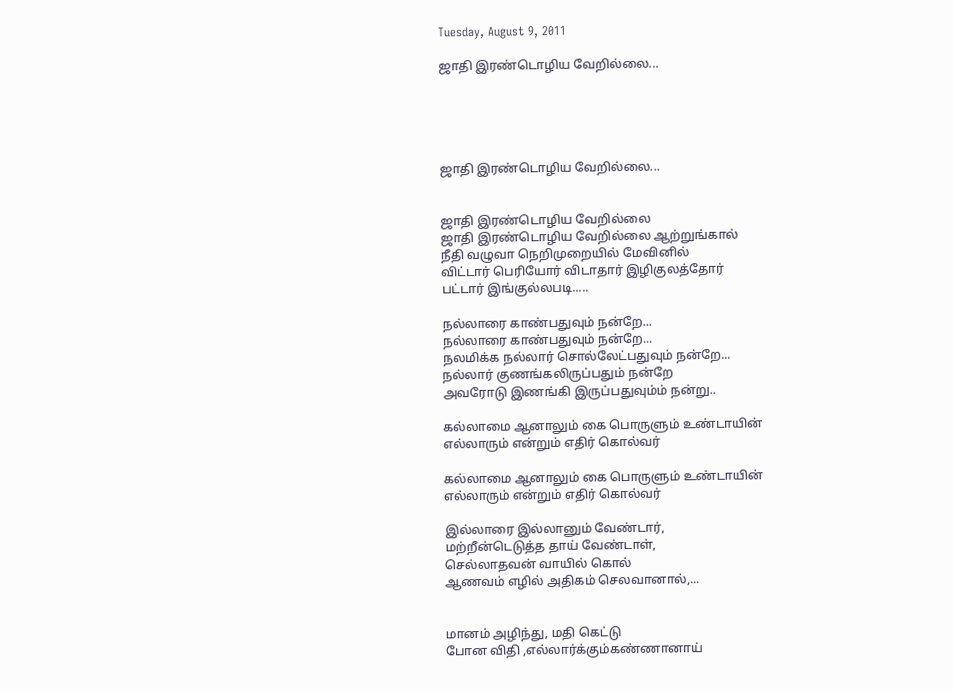Tuesday, August 9, 2011

ஜாதி இரண்டொழிய வேறில்லை...





ஜாதி இரண்டொழிய வேறில்லை...


ஜாதி இரண்டொழிய வேறில்லை
ஜாதி இரண்டொழிய வேறில்லை ஆற்றுங்கால்
நீதி வழுவா நெறிமுறையில் மேவினில்
விட்டார் பெரியோர் விடாதார் இழிகுலத்தோர்
பட்டார் இங்குல்லபடி.....

நல்லாரை காண்பதுவும் நன்றே...
நல்லாரை காண்பதுவும் நன்றே...
நலமிக்க நல்லார் சொல்லேட்பதுவும் நன்றே...
நல்லார் குணங்கலிருப்பதும் நன்றே
அவரோடு இணங்கி இருப்பதுவும்ம் நன்று..

கல்லாமை ஆனாலும் கை பொருளும் உண்டாயின்
எல்லாரும் என்றும் எதிர் கொல்வர்

கல்லாமை ஆனாலும் கை பொருளும் உண்டாயின்
எல்லாரும் என்றும் எதிர் கொல்வர்

இல்லாரை இல்லானும் வேண்டார்,
மற்றீன்டெடுத்த தாய் வேண்டாள்,
செல்லாதவன் வாயில் கொல்
ஆணவம் எழில் அதிகம் செலவானால்,...


மானம் அழிந்து, மதி கெட்டு
போன விதி ,எல்லார்க்கும்கண்ணானாய்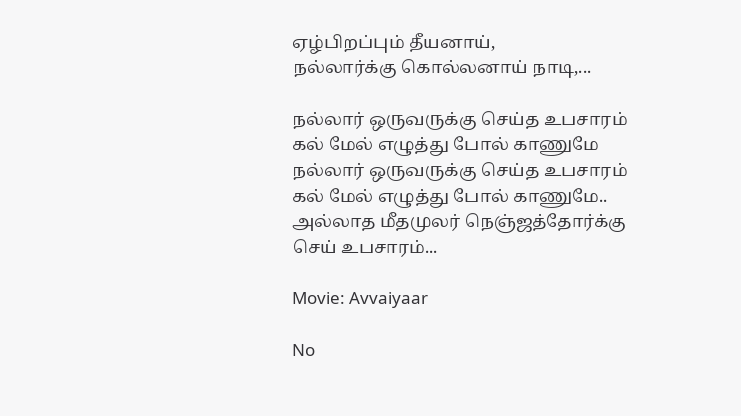ஏழ்பிறப்பும் தீயனாய்,
நல்லார்க்கு கொல்லனாய் நாடி,...

நல்லார் ஒருவருக்கு செய்த உபசாரம்
கல் மேல் எழுத்து போல் காணுமே
நல்லார் ஒருவருக்கு செய்த உபசாரம்
கல் மேல் எழுத்து போல் காணுமே..
அல்லாத மீதமுலர் நெஞ்ஜத்தோர்க்கு
செய் உபசாரம்...

Movie: Avvaiyaar

No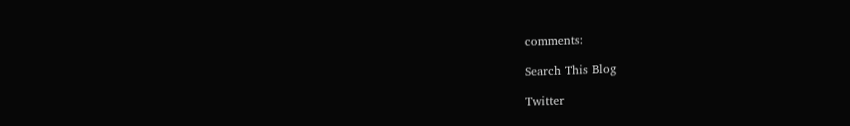comments:

Search This Blog

Twitter